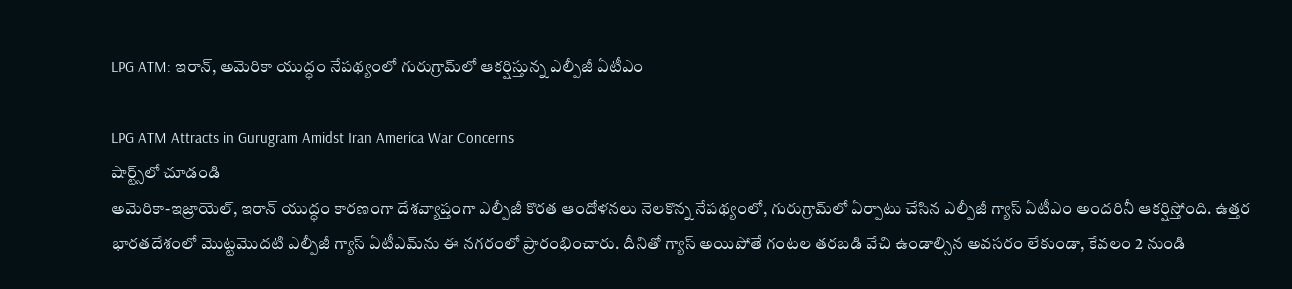LPG ATM: ఇరాన్, అమెరికా యుద్ధం నేపథ్యంలో గురుగ్రామ్‌లో ఆకర్షిస్తున్న ఎల్పీజీ ఏటీఎం

LPG ATM Attracts in Gurugram Amidst Iran America War Concerns
షార్ట్స్‌లో చూడండి
అమెరికా-ఇజ్రాయెల్, ఇరాన్ యుద్ధం కారణంగా దేశవ్యాప్తంగా ఎల్పీజీ కొరత ఆందోళనలు నెలకొన్న నేపథ్యంలో, గురుగ్రామ్‌లో ఏర్పాటు చేసిన ఎల్పీజీ గ్యాస్ ఏటీఎం అందరినీ ఆకర్షిస్తోంది. ఉత్తర భారతదేశంలో మొట్టమొదటి ఎల్పీజీ గ్యాస్ ఏటీఎమ్‌ను ఈ నగరంలో ప్రారంభించారు. దీనితో గ్యాస్ అయిపోతే గంటల తరబడి వేచి ఉండాల్సిన అవసరం లేకుండా, కేవలం 2 నుండి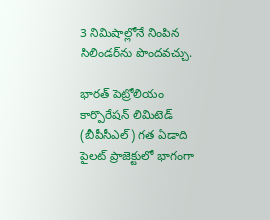3 నిమిషాల్లోనే నింపిన సిలిండర్‌ను పొందవచ్చు.

భారత్ పెట్రోలియం కార్పొరేషన్ లిమిటెడ్ (బీపీసీఎల్) గత ఏడాది పైలట్ ప్రాజెక్టులో భాగంగా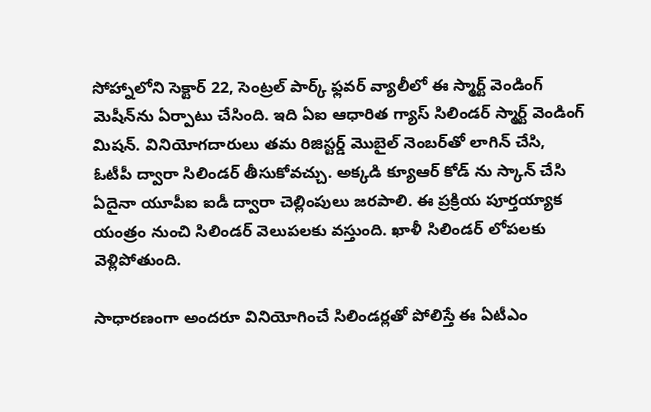సోహ్నాలోని సెక్టార్ 22, సెంట్రల్ పార్క్ ఫ్లవర్ వ్యాలీలో ఈ స్మార్ట్ వెండింగ్ మెషీన్‌ను ఏర్పాటు చేసింది. ఇది ఏఐ ఆధారిత గ్యాస్ సిలిండర్ స్మార్ట్ వెండింగ్ మిషన్. వినియోగదారులు తమ రిజిస్టర్డ్ మొబైల్ నెంబర్‌తో లాగిన్ చేసి, ఓటీపీ ద్వారా సిలిండర్ తీసుకోవచ్చు. అక్కడి క్యూఆర్‌ కోడ్‌ ను స్కాన్ చేసి ఏదైనా యూపీఐ ఐడీ ద్వారా చెల్లింపులు జరపాలి. ఈ ప్రక్రియ పూర్తయ్యాక యంత్రం నుంచి సిలిండర్ వెలుపలకు వస్తుంది. ఖాళీ సిలిండర్ లోపలకు వెళ్లిపోతుంది.

సాధారణంగా అందరూ వినియోగించే సిలిండర్లతో పోలిస్తే ఈ ఏటీఎం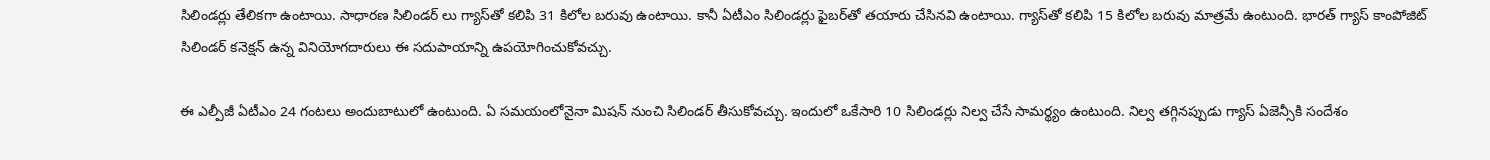సిలిండర్లు తేలికగా ఉంటాయి. సాధారణ సిలిండర్‌ లు గ్యాస్‌తో కలిపి 31 కిలోల బరువు ఉంటాయి. కానీ ఏటీఎం సిలిండర్లు ఫైబర్‌తో తయారు చేసినవి ఉంటాయి. గ్యాస్‌తో కలిపి 15 కిలోల బరువు మాత్రమే ఉంటుంది. భారత్ గ్యాస్ కాంపోజిట్ సిలిండర్ కనెక్షన్ ఉన్న వినియోగదారులు ఈ సదుపాయాన్ని ఉపయోగించుకోవచ్చు.

ఈ ఎల్పీజీ ఏటీఎం 24 గంటలు అందుబాటులో ఉంటుంది. ఏ సమయంలోనైనా మిషన్ నుంచి సిలిండర్ తీసుకోవచ్చు. ఇందులో ఒకేసారి 10 సిలిండర్లు నిల్వ చేసే సామర్థ్యం ఉంటుంది. నిల్వ తగ్గినప్పుడు గ్యాస్ ఏజెన్సీకి సందేశం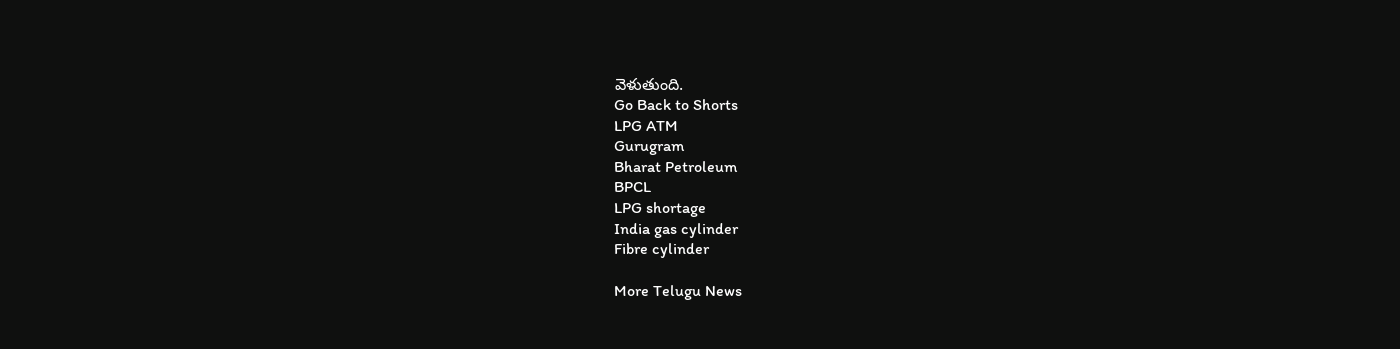వెళుతుంది.
Go Back to Shorts
LPG ATM
Gurugram
Bharat Petroleum
BPCL
LPG shortage
India gas cylinder
Fibre cylinder

More Telugu News